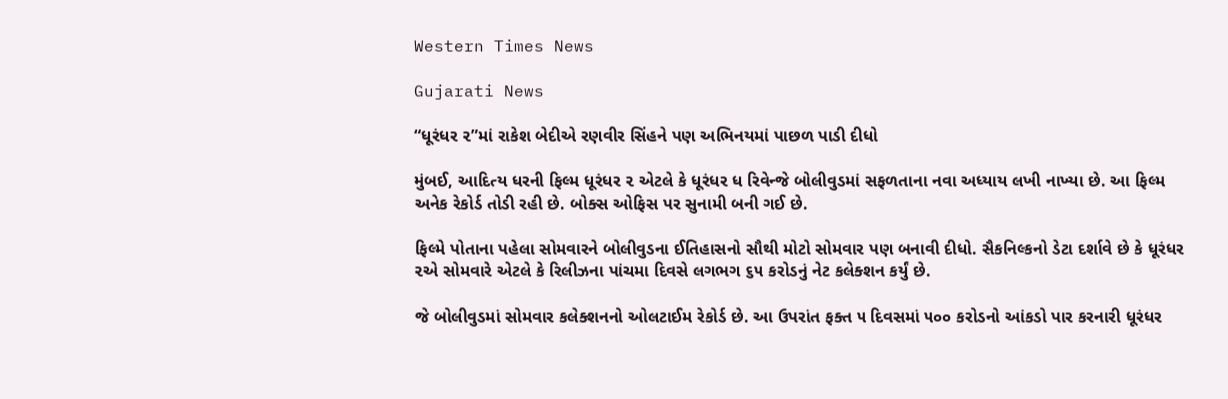Western Times News

Gujarati News

“ધૂરંધર ૨”માં રાકેશ બેદીએ રણવીર સિંહને પણ અભિનયમાં પાછળ પાડી દીધો

મુંબઈ, આદિત્ય ધરની ફિલ્મ ધૂરંધર ૨ એટલે કે ધૂરંધર ધ રિવેન્જે બોલીવુડમાં સફળતાના નવા અધ્યાય લખી નાખ્યા છે. આ ફિલ્મ અનેક રેકોર્ડ તોડી રહી છે. બોક્સ ઓફિસ પર સુનામી બની ગઈ છે.

ફિલ્મે પોતાના પહેલા સોમવારને બોલીવુડના ઈતિહાસનો સૌથી મોટો સોમવાર પણ બનાવી દીધો. સૈકનિલ્કનો ડેટા દર્શાવે છે કે ધૂરંધર ૨એ સોમવારે એટલે કે રિલીઝના પાંચમા દિવસે લગભગ ૬૫ કરોડનું નેટ કલેક્શન કર્યું છે.

જે બોલીવુડમાં સોમવાર કલેક્શનનો ઓલટાઈમ રેકોર્ડ છે. આ ઉપરાંત ફક્ત ૫ દિવસમાં ૫૦૦ કરોડનો આંકડો પાર કરનારી ધૂરંધર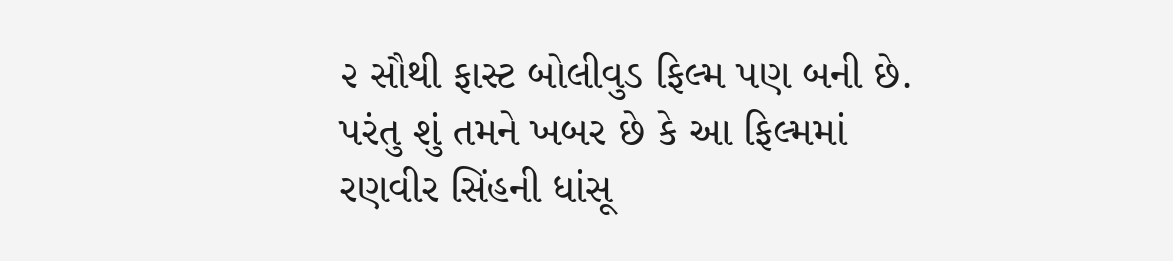૨ સૌથી ફાસ્ટ બોલીવુડ ફિલ્મ પણ બની છે. પરંતુ શું તમને ખબર છે કે આ ફિલ્મમાં રણવીર સિંહની ધાંસૂ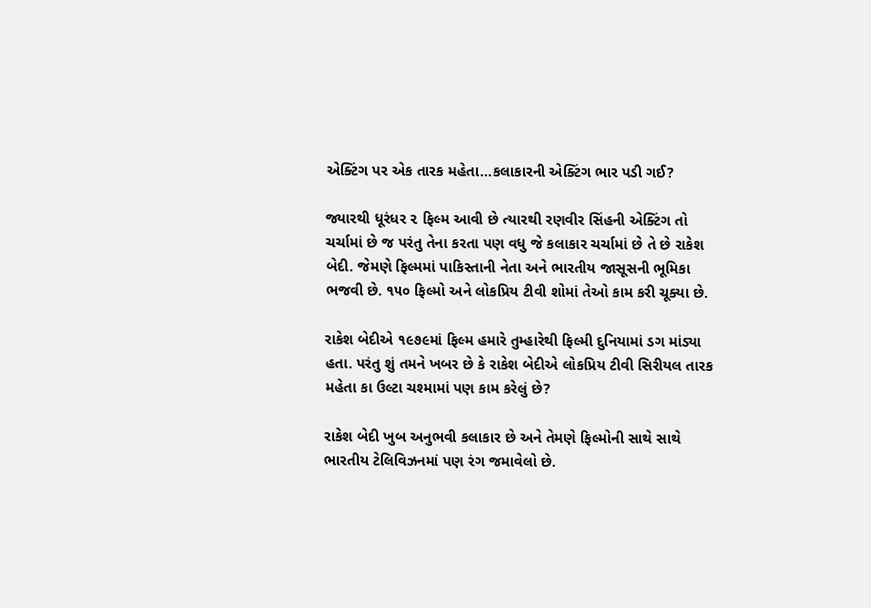એક્ટિંગ પર એક તારક મહેતા…કલાકારની એક્ટિંગ ભાર પડી ગઈ?

જ્યારથી ધૂરંધર ૨ ફિલ્મ આવી છે ત્યારથી રણવીર સિંહની એક્ટિંગ તો ચર્ચામાં છે જ પરંતુ તેના કરતા પણ વધુ જે કલાકાર ચર્ચામાં છે તે છે રાકેશ બેદી. જેમણે ફિલ્મમાં પાકિસ્તાની નેતા અને ભારતીય જાસૂસની ભૂમિકા ભજવી છે. ૧૫૦ ફિલ્મો અને લોકપ્રિય ટીવી શોમાં તેઓ કામ કરી ચૂક્યા છે.

રાકેશ બેદીએ ૧૯૭૯માં ફિલ્મ હમારે તુમ્હારેથી ફિલ્મી દુનિયામાં ડગ માંડ્યા હતા. પરંતુ શું તમને ખબર છે કે રાકેશ બેદીએ લોકપ્રિય ટીવી સિરીયલ તારક મહેતા કા ઉલ્ટા ચશ્મામાં પણ કામ કરેલું છે?

રાકેશ બેદી ખુબ અનુભવી કલાકાર છે અને તેમણે ફિલ્મોની સાથે સાથે ભારતીય ટેલિવિઝનમાં પણ રંગ જમાવેલો છે.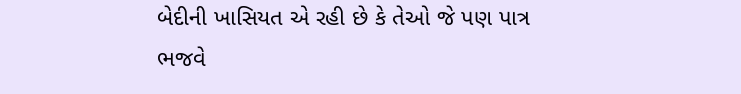બેદીની ખાસિયત એ રહી છે કે તેઓ જે પણ પાત્ર ભજવે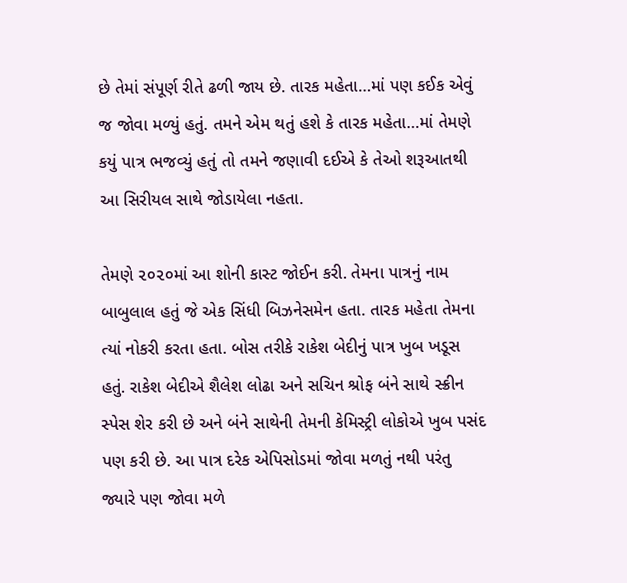છે તેમાં સંપૂર્ણ રીતે ઢળી જાય છે. તારક મહેતા…માં પણ કઈક એવું જ જોવા મળ્યું હતું. તમને એમ થતું હશે કે તારક મહેતા…માં તેમણે કયું પાત્ર ભજવ્યું હતું તો તમને જણાવી દઈએ કે તેઓ શરૂઆતથી આ સિરીયલ સાથે જોડાયેલા નહતા.

તેમણે ૨૦૨૦માં આ શોની કાસ્ટ જોઈન કરી. તેમના પાત્રનું નામ બાબુલાલ હતું જે એક સિંધી બિઝનેસમેન હતા. તારક મહેતા તેમના ત્યાં નોકરી કરતા હતા. બોસ તરીકે રાકેશ બેદીનું પાત્ર ખુબ ખડૂસ હતું. રાકેશ બેદીએ શૈલેશ લોઢા અને સચિન શ્રોફ બંને સાથે સ્ક્રીન સ્પેસ શેર કરી છે અને બંને સાથેની તેમની કેમિસ્ટ્રી લોકોએ ખુબ પસંદ પણ કરી છે. આ પાત્ર દરેક એપિસોડમાં જોવા મળતું નથી પરંતુ જ્યારે પણ જોવા મળે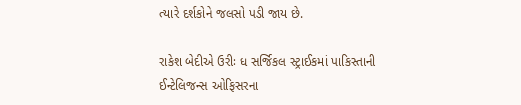ત્યારે દર્શકોને જલસો પડી જાય છે.

રાકેશ બેદીએ ઉરીઃ ધ સર્જિકલ સ્ટ્રાઈકમાં પાકિસ્તાની ઈન્ટેલિજન્સ ઓફિસરના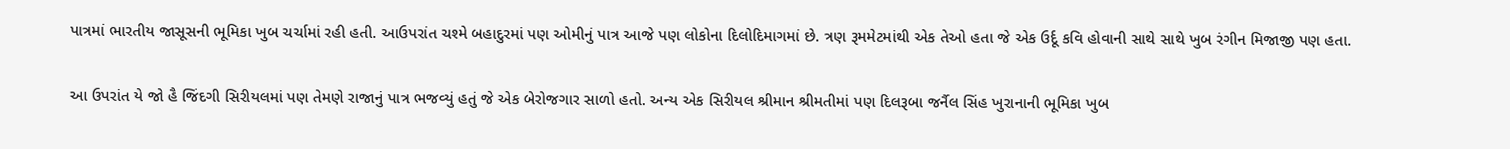પાત્રમાં ભારતીય જાસૂસની ભૂમિકા ખુબ ચર્ચામાં રહી હતી. આઉપરાંત ચશ્મે બહાદુરમાં પણ ઓમીનું પાત્ર આજે પણ લોકોના દિલોદિમાગમાં છે. ત્રણ રૂમમેટમાંથી એક તેઓ હતા જે એક ઉર્દૂ કવિ હોવાની સાથે સાથે ખુબ રંગીન મિજાજી પણ હતા.

આ ઉપરાંત યે જો હૈ જિંદગી સિરીયલમાં પણ તેમણે રાજાનું પાત્ર ભજવ્યું હતું જે એક બેરોજગાર સાળો હતો. અન્ય એક સિરીયલ શ્રીમાન શ્રીમતીમાં પણ દિલરૂબા જર્નૈલ સિંહ ખુરાનાની ભૂમિકા ખુબ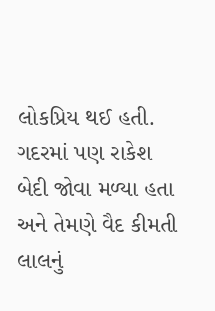લોકપ્રિય થઈ હતી. ગદરમાં પણ રાકેશ બેદી જોવા મળ્યા હતા અને તેમણે વૈદ કીમતી લાલનું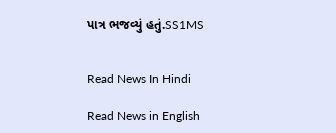પાત્ર ભજવ્યું હતું.SS1MS


Read News In Hindi

Read News in English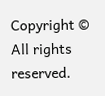Copyright © All rights reserved.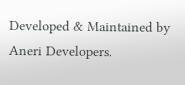Developed & Maintained by Aneri Developers.